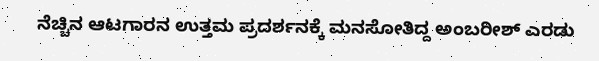ನೆಚ್ಚಿನ ಆಟಗಾರನ ಉತ್ತಮ ಪ್ರದರ್ಶನಕ್ಕೆ ಮನಸೋತಿದ್ದ ಅಂಬರೀಶ್‌ ಎರಡು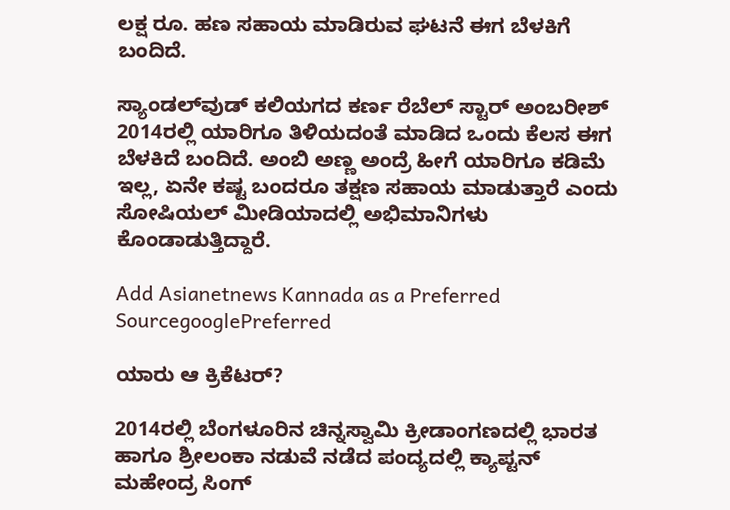ಲಕ್ಷ ರೂ. ಹಣ ಸಹಾಯ ಮಾಡಿರುವ ಘಟನೆ ಈಗ ಬೆಳಕಿಗೆ ಬಂದಿದೆ.

ಸ್ಯಾಂಡಲ್‌ವುಡ್‌ ಕಲಿಯಗದ ಕರ್ಣ ರೆಬೆಲ್ ಸ್ಟಾರ್ ಅಂಬರೀಶ್ 2014ರಲ್ಲಿ ಯಾರಿಗೂ ತಿಳಿಯದಂತೆ ಮಾಡಿದ ಒಂದು ಕೆಲಸ ಈಗ ಬೆಳಕಿದೆ ಬಂದಿದೆ. ಅಂಬಿ ಅಣ್ಣ ಅಂದ್ರೆ ಹೀಗೆ ಯಾರಿಗೂ ಕಡಿಮೆ ಇಲ್ಲ, ಏನೇ ಕಷ್ಟ ಬಂದರೂ ತಕ್ಷಣ ಸಹಾಯ ಮಾಡುತ್ತಾರೆ ಎಂದು ಸೋಷಿಯಲ್ ಮೀಡಿಯಾದಲ್ಲಿ ಅಭಿಮಾನಿಗಳು ಕೊಂಡಾಡುತ್ತಿದ್ದಾರೆ.

Add Asianetnews Kannada as a Preferred SourcegooglePreferred

ಯಾರು ಆ ಕ್ರಿಕೆಟರ್?

2014ರಲ್ಲಿ ಬೆಂಗಳೂರಿನ ಚಿನ್ನಸ್ವಾಮಿ ಕ್ರೀಡಾಂಗಣದಲ್ಲಿ ಭಾರತ ಹಾಗೂ ಶ್ರೀಲಂಕಾ ನಡುವೆ ನಡೆದ ಪಂದ್ಯದಲ್ಲಿ ಕ್ಯಾಪ್ಟನ್ ಮಹೇಂದ್ರ ಸಿಂಗ್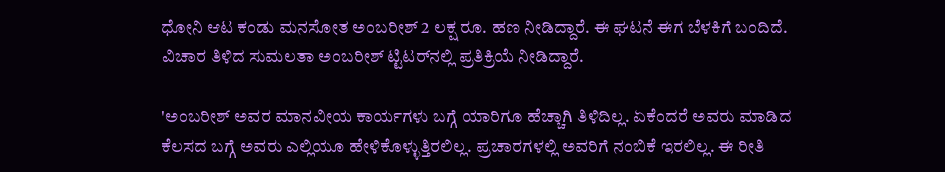ಧೋನಿ ಆಟ ಕಂಡು ಮನಸೋತ ಅಂಬರೀಶ್ 2 ಲಕ್ಷ ರೂ. ಹಣ ನೀಡಿದ್ದಾರೆ. ಈ ಘಟನೆ ಈಗ ಬೆಳಕಿಗೆ ಬಂದಿದೆ. ವಿಚಾರ ತಿಳಿದ ಸುಮಲತಾ ಅಂಬರೀಶ್ ಟ್ಟಿಟರ್‌ನಲ್ಲಿ ಪ್ರತಿಕ್ರಿಯೆ ನೀಡಿದ್ದಾರೆ.

'ಅಂಬರೀಶ್ ಅವರ ಮಾನವೀಯ ಕಾರ್ಯಗಳು ಬಗ್ಗೆ ಯಾರಿಗೂ ಹೆಚ್ಚಾಗಿ ತಿಳಿದಿಲ್ಲ. ಏಕೆಂದರೆ ಅವರು ಮಾಡಿದ ಕೆಲಸದ ಬಗ್ಗೆ ಅವರು ಎಲ್ಲಿಯೂ ಹೇಳಿಕೊಳ್ಳುತ್ತಿರಲಿಲ್ಲ. ಪ್ರಚಾರಗಳಲ್ಲಿ ಅವರಿಗೆ ನಂಬಿಕೆ ಇರಲಿಲ್ಲ. ಈ ರೀತಿ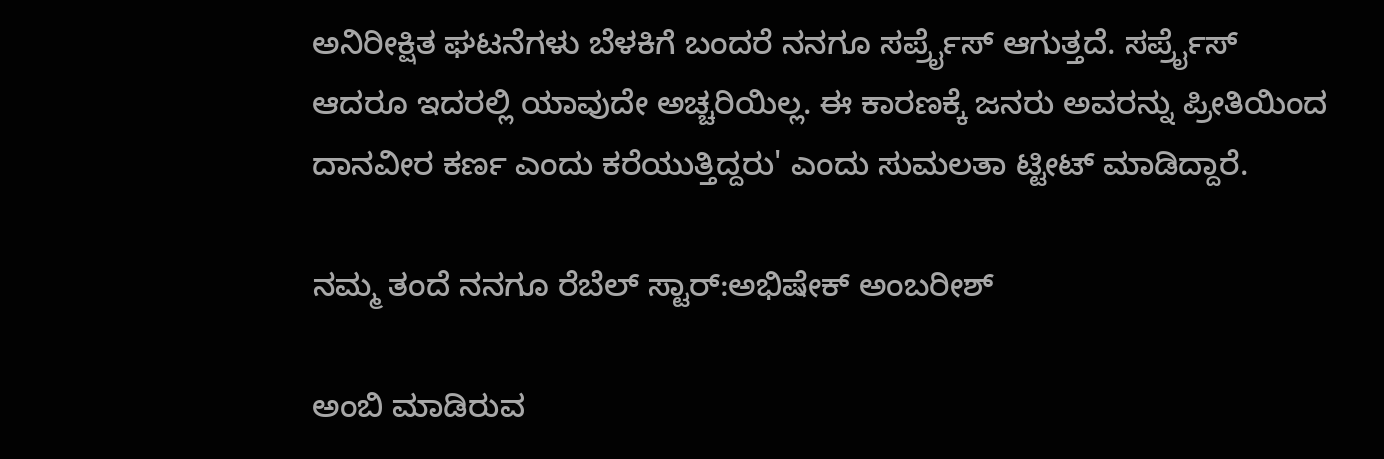ಅನಿರೀಕ್ಷಿತ ಘಟನೆಗಳು ಬೆಳಕಿಗೆ ಬಂದರೆ ನನಗೂ ಸರ್ಪ್ರೈಸ್ ಆಗುತ್ತದೆ. ಸರ್ಪ್ರೈಸ್ ಆದರೂ ಇದರಲ್ಲಿ ಯಾವುದೇ ಅಚ್ಚರಿಯಿಲ್ಲ. ಈ ಕಾರಣಕ್ಕೆ ಜನರು ಅವರನ್ನು ಪ್ರೀತಿಯಿಂದ ದಾನವೀರ ಕರ್ಣ ಎಂದು ಕರೆಯುತ್ತಿದ್ದರು' ಎಂದು ಸುಮಲತಾ ಟ್ಟೀಟ್ ಮಾಡಿದ್ದಾರೆ.

ನಮ್ಮ ತಂದೆ ನನಗೂ ರೆಬೆಲ್ ಸ್ಟಾರ್:ಅಭಿಷೇಕ್ ಅಂಬರೀಶ್

ಅಂಬಿ ಮಾಡಿರುವ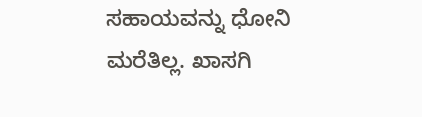ಸಹಾಯವನ್ನು ಧೋನಿ ಮರೆತಿಲ್ಲ. ಖಾಸಗಿ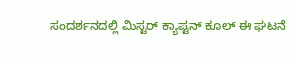ಸಂದರ್ಶನದಲ್ಲಿ ಮಿಸ್ಟರ್ ಕ್ಯಾಪ್ಟನ್ ಕೂಲ್ ಈ ಘಟನೆ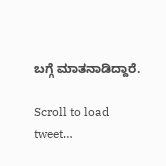ಬಗ್ಗೆ ಮಾತನಾಡಿದ್ದಾರೆ.

Scroll to load tweet…